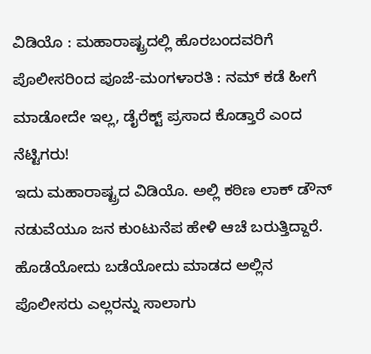ವಿಡಿಯೊ : ಮಹಾರಾಷ್ಟ್ರದಲ್ಲಿ ಹೊರಬಂದವರಿಗೆ ಪೊಲೀಸರಿಂದ ಪೂಜೆ-ಮಂಗಳಾರತಿ : ನಮ್ ಕಡೆ ಹೀಗೆ ಮಾಡೋದೇ ಇಲ್ಲ, ಡೈರೆಕ್ಟ್ ಪ್ರಸಾದ ಕೊಡ್ತಾರೆ ಎಂದ ನೆಟ್ಟಿಗರು!
ಇದು ಮಹಾರಾಷ್ಟ್ರದ ವಿಡಿಯೊ. ಅಲ್ಲಿ ಕಠಿಣ ಲಾಕ್ ಡೌನ್ ನಡುವೆಯೂ ಜನ ಕುಂಟುನೆಪ ಹೇಳಿ ಆಚೆ ಬರುತ್ತಿದ್ದಾರೆ. ಹೊಡೆಯೋದು ಬಡೆಯೋದು ಮಾಡದ ಅಲ್ಲಿನ ಪೊಲೀಸರು ಎಲ್ಲರನ್ನು ಸಾಲಾಗು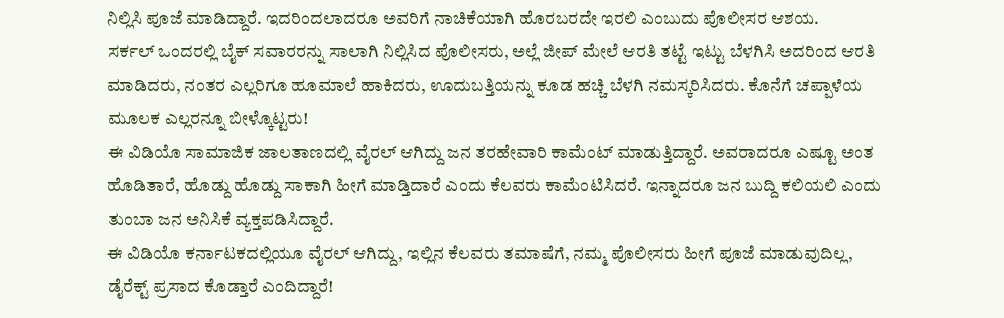ನಿಲ್ಲಿಸಿ ಪೂಜೆ ಮಾಡಿದ್ದಾರೆ. ಇದರಿಂದಲಾದರೂ ಅವರಿಗೆ ನಾಚಿಕೆಯಾಗಿ ಹೊರಬರದೇ ಇರಲಿ ಎಂಬುದು ಪೊಲೀಸರ ಆಶಯ.
ಸರ್ಕಲ್ ಒಂದರಲ್ಲಿ ಬೈಕ್ ಸವಾರರನ್ನು ಸಾಲಾಗಿ ನಿಲ್ಲಿಸಿದ ಪೊಲೀಸರು, ಅಲ್ಲೆ ಜೀಪ್ ಮೇಲೆ ಆರತಿ ತಟ್ಟೆ ಇಟ್ಟು ಬೆಳಗಿಸಿ ಅದರಿಂದ ಆರತಿ ಮಾಡಿದರು, ನಂತರ ಎಲ್ಲರಿಗೂ ಹೂಮಾಲೆ ಹಾಕಿದರು, ಊದುಬತ್ತಿಯನ್ನು ಕೂಡ ಹಚ್ಚಿ ಬೆಳಗಿ ನಮಸ್ಕರಿಸಿದರು. ಕೊನೆಗೆ ಚಪ್ಪಾಳೆಯ ಮೂಲಕ ಎಲ್ಲರನ್ನೂ ಬೀಳ್ಕೊಟ್ಟರು!
ಈ ವಿಡಿಯೊ ಸಾಮಾಜಿಕ ಜಾಲತಾಣದಲ್ಲಿ ವೈರಲ್ ಆಗಿದ್ದು ಜನ ತರಹೇವಾರಿ ಕಾಮೆಂಟ್ ಮಾಡುತ್ತಿದ್ದಾರೆ. ಅವರಾದರೂ ಎಷ್ಟೂ ಅಂತ ಹೊಡಿತಾರೆ, ಹೊಡ್ದು ಹೊಡ್ದು ಸಾಕಾಗಿ ಹೀಗೆ ಮಾಡ್ತಿದಾರೆ ಎಂದು ಕೆಲವರು ಕಾಮೆಂಟಿಸಿದರೆ. ಇನ್ನಾದರೂ ಜನ ಬುದ್ದಿ ಕಲಿಯಲಿ ಎಂದು ತುಂಬಾ ಜನ ಅನಿಸಿಕೆ ವ್ಯಕ್ತಪಡಿಸಿದ್ದಾರೆ.
ಈ ವಿಡಿಯೊ ಕರ್ನಾಟಕದಲ್ಲಿಯೂ ವೈರಲ್ ಆಗಿದ್ದು, ಇಲ್ಲಿನ ಕೆಲವರು ತಮಾಷೆಗೆ, ನಮ್ಮ ಪೊಲೀಸರು ಹೀಗೆ ಪೂಜೆ ಮಾಡುವುದಿಲ್ಲ, ಡೈರೆಕ್ಟ್ ಪ್ರಸಾದ ಕೊಡ್ತಾರೆ ಎಂದಿದ್ದಾರೆ!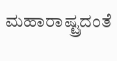ಮಹಾರಾಷ್ಟ್ರದಂತೆ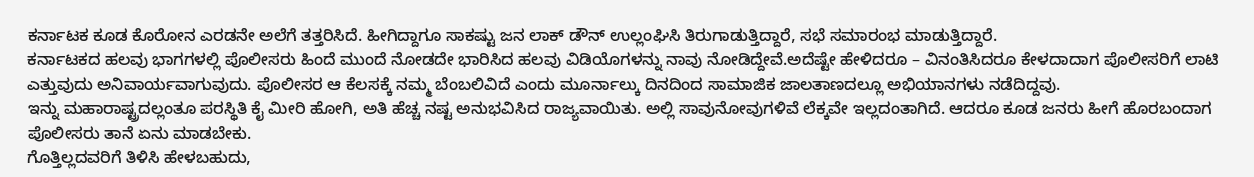ಕರ್ನಾಟಕ ಕೂಡ ಕೊರೋನ ಎರಡನೇ ಅಲೆಗೆ ತತ್ತರಿಸಿದೆ. ಹೀಗಿದ್ದಾಗೂ ಸಾಕಷ್ಟು ಜನ ಲಾಕ್ ಡೌನ್ ಉಲ್ಲಂಘಿಸಿ ತಿರುಗಾಡುತ್ತಿದ್ದಾರೆ, ಸಭೆ ಸಮಾರಂಭ ಮಾಡುತ್ತಿದ್ದಾರೆ.
ಕರ್ನಾಟಕದ ಹಲವು ಭಾಗಗಳಲ್ಲಿ ಪೊಲೀಸರು ಹಿಂದೆ ಮುಂದೆ ನೋಡದೇ ಭಾರಿಸಿದ ಹಲವು ವಿಡಿಯೊಗಳನ್ನು ನಾವು ನೋಡಿದ್ದೇವೆ.ಅದೆಷ್ಟೇ ಹೇಳಿದರೂ – ವಿನಂತಿಸಿದರೂ ಕೇಳದಾದಾಗ ಪೊಲೀಸರಿಗೆ ಲಾಟಿ ಎತ್ತುವುದು ಅನಿವಾರ್ಯವಾಗುವುದು. ಪೊಲೀಸರ ಆ ಕೆಲಸಕ್ಕೆ ನಮ್ಮ ಬೆಂಬಲಿವಿದೆ ಎಂದು ಮೂರ್ನಾಲ್ಕು ದಿನದಿಂದ ಸಾಮಾಜಿಕ ಜಾಲತಾಣದಲ್ಲೂ ಅಭಿಯಾನಗಳು ನಡೆದಿದ್ದವು.
ಇನ್ನು ಮಹಾರಾಷ್ಟ್ರದಲ್ಲಂತೂ ಪರಸ್ಥಿತಿ ಕೈ ಮೀರಿ ಹೋಗಿ, ಅತಿ ಹೆಚ್ಚ ನಷ್ಟ ಅನುಭವಿಸಿದ ರಾಜ್ಯವಾಯಿತು. ಅಲ್ಲಿ ಸಾವುನೋವುಗಳಿವೆ ಲೆಕ್ಕವೇ ಇಲ್ಲದಂತಾಗಿದೆ. ಆದರೂ ಕೂಡ ಜನರು ಹೀಗೆ ಹೊರಬಂದಾಗ ಪೊಲೀಸರು ತಾನೆ ಏನು ಮಾಡಬೇಕು.
ಗೊತ್ತಿಲ್ಲದವರಿಗೆ ತಿಳಿಸಿ ಹೇಳಬಹುದು,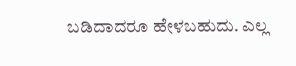ಬಡಿದಾದರೂ ಹೇಳಬಹುದು. ಎಲ್ಲ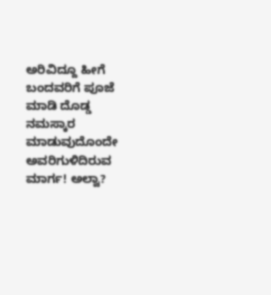ಅರಿವಿದ್ದೂ ಹೀಗೆ ಬಂದವರಿಗೆ ಪೂಜೆ ಮಾಡಿ ದೊಡ್ಡ ನಮಸ್ಕಾರ ಮಾಡುವುದೊಂದೇ ಅವರಿಗುಳಿದಿರುವ ಮಾರ್ಗ! ಅಲ್ವಾ?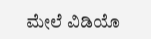ಮೇಲೆ ವಿಡಿಯೊ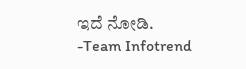ಇದೆ ನೋಡಿ.
-Team Infotrend